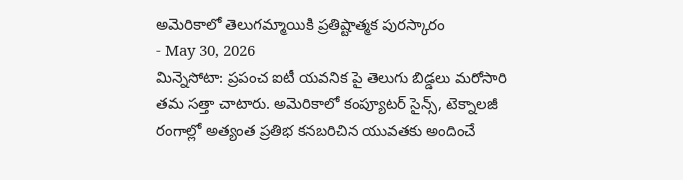అమెరికాలో తెలుగమ్మాయికి ప్రతిష్టాత్మక పురస్కారం
- May 30, 2026
మిన్నెసోటా: ప్రపంచ ఐటీ యవనిక పై తెలుగు బిడ్డలు మరోసారి తమ సత్తా చాటారు. అమెరికాలో కంప్యూటర్ సైన్స్, టెక్నాలజీ రంగాల్లో అత్యంత ప్రతిభ కనబరిచిన యువతకు అందించే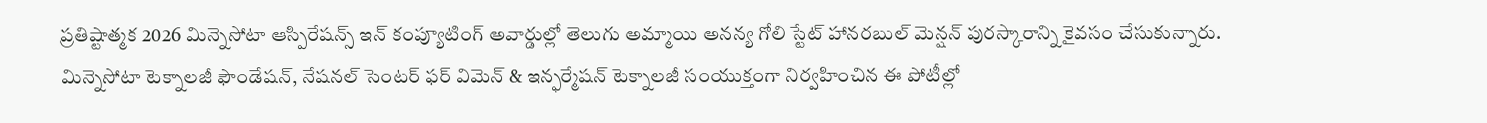ప్రతిష్టాత్మక 2026 మిన్నెసోటా ఆస్పిరేషన్స్ ఇన్ కంప్యూటింగ్ అవార్డుల్లో తెలుగు అమ్మాయి అనన్య గోలి స్టేట్ హానరబుల్ మెన్షన్ పురస్కారాన్ని కైవసం చేసుకున్నారు. మిన్నెసోటా టెక్నాలజీ ఫౌండేషన్, నేషనల్ సెంటర్ ఫర్ విమెన్ & ఇన్ఫర్మేషన్ టెక్నాలజీ సంయుక్తంగా నిర్వహించిన ఈ పోటీల్లో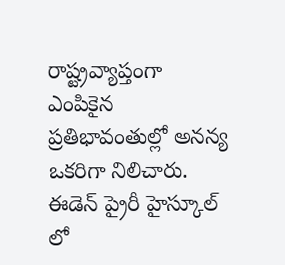రాష్ట్రవ్యాప్తంగా ఎంపికైన ప్రతిభావంతుల్లో అనన్య ఒకరిగా నిలిచారు. ఈడెన్ ప్రైరీ హైస్కూల్ లో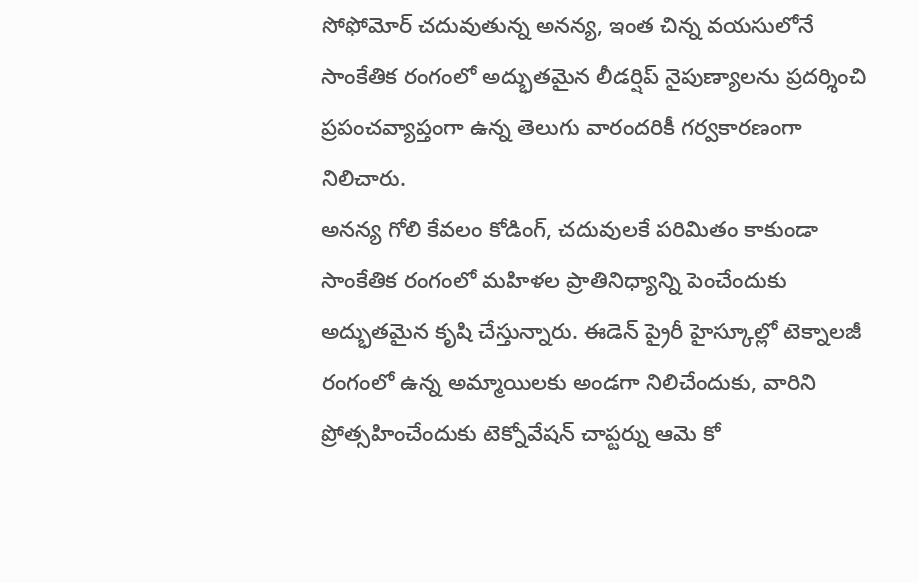సోఫోమోర్ చదువుతున్న అనన్య, ఇంత చిన్న వయసులోనే సాంకేతిక రంగంలో అద్భుతమైన లీడర్షిప్ నైపుణ్యాలను ప్రదర్శించి ప్రపంచవ్యాప్తంగా ఉన్న తెలుగు వారందరికీ గర్వకారణంగా నిలిచారు.
అనన్య గోలి కేవలం కోడింగ్, చదువులకే పరిమితం కాకుండా సాంకేతిక రంగంలో మహిళల ప్రాతినిధ్యాన్ని పెంచేందుకు అద్భుతమైన కృషి చేస్తున్నారు. ఈడెన్ ప్రైరీ హైస్కూల్లో టెక్నాలజీ రంగంలో ఉన్న అమ్మాయిలకు అండగా నిలిచేందుకు, వారిని ప్రోత్సహించేందుకు టెక్నోవేషన్ చాప్టర్ను ఆమె కో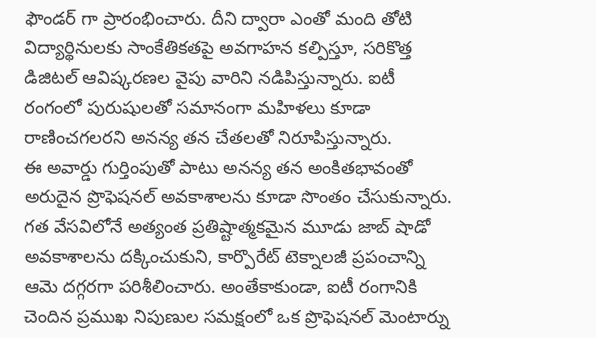ఫౌండర్ గా ప్రారంభించారు. దీని ద్వారా ఎంతో మంది తోటి విద్యార్థినులకు సాంకేతికతపై అవగాహన కల్పిస్తూ, సరికొత్త డిజిటల్ ఆవిష్కరణల వైపు వారిని నడిపిస్తున్నారు. ఐటీ రంగంలో పురుషులతో సమానంగా మహిళలు కూడా రాణించగలరని అనన్య తన చేతలతో నిరూపిస్తున్నారు.
ఈ అవార్డు గుర్తింపుతో పాటు అనన్య తన అంకితభావంతో అరుదైన ప్రొఫెషనల్ అవకాశాలను కూడా సొంతం చేసుకున్నారు. గత వేసవిలోనే అత్యంత ప్రతిష్టాత్మకమైన మూడు జాబ్ షాడో అవకాశాలను దక్కించుకుని, కార్పొరేట్ టెక్నాలజీ ప్రపంచాన్ని ఆమె దగ్గరగా పరిశీలించారు. అంతేకాకుండా, ఐటీ రంగానికి చెందిన ప్రముఖ నిపుణుల సమక్షంలో ఒక ప్రొఫెషనల్ మెంటార్ను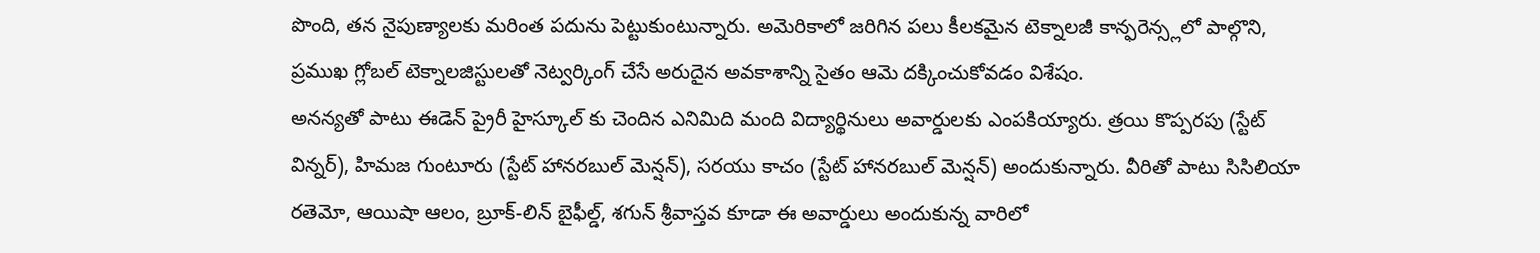పొంది, తన నైపుణ్యాలకు మరింత పదును పెట్టుకుంటున్నారు. అమెరికాలో జరిగిన పలు కీలకమైన టెక్నాలజీ కాన్ఫరెన్స్లలో పాల్గొని, ప్రముఖ గ్లోబల్ టెక్నాలజిస్టులతో నెట్వర్కింగ్ చేసే అరుదైన అవకాశాన్ని సైతం ఆమె దక్కించుకోవడం విశేషం.
అనన్యతో పాటు ఈడెన్ ప్రైరీ హైస్కూల్ కు చెందిన ఎనిమిది మంది విద్యార్థినులు అవార్డులకు ఎంపకియ్యారు. త్రయి కొప్పరపు (స్టేట్ విన్నర్), హిమజ గుంటూరు (స్టేట్ హానరబుల్ మెన్షన్), సరయు కాచం (స్టేట్ హానరబుల్ మెన్షన్) అందుకున్నారు. వీరితో పాటు సిసిలియా రతెమో, ఆయిషా ఆలం, బ్రూక్-లిన్ బైఫీల్డ్, శగున్ శ్రీవాస్తవ కూడా ఈ అవార్డులు అందుకున్న వారిలో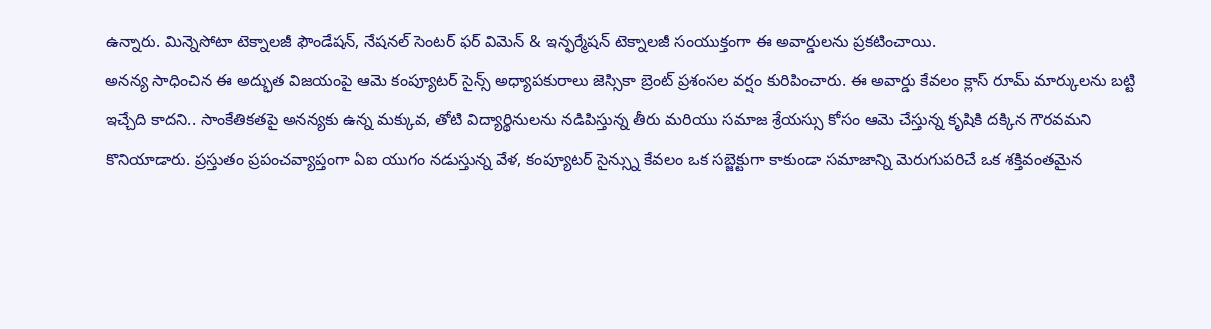ఉన్నారు. మిన్నెసోటా టెక్నాలజీ ఫౌండేషన్, నేషనల్ సెంటర్ ఫర్ విమెన్ & ఇన్ఫర్మేషన్ టెక్నాలజీ సంయుక్తంగా ఈ అవార్డులను ప్రకటించాయి.
అనన్య సాధించిన ఈ అద్భుత విజయంపై ఆమె కంప్యూటర్ సైన్స్ అధ్యాపకురాలు జెస్సికా బ్రెంట్ ప్రశంసల వర్షం కురిపించారు. ఈ అవార్డు కేవలం క్లాస్ రూమ్ మార్కులను బట్టి ఇచ్చేది కాదని.. సాంకేతికతపై అనన్యకు ఉన్న మక్కువ, తోటి విద్యార్థినులను నడిపిస్తున్న తీరు మరియు సమాజ శ్రేయస్సు కోసం ఆమె చేస్తున్న కృషికి దక్కిన గౌరవమని కొనియాడారు. ప్రస్తుతం ప్రపంచవ్యాప్తంగా ఏఐ యుగం నడుస్తున్న వేళ, కంప్యూటర్ సైన్స్ను కేవలం ఒక సబ్జెక్టుగా కాకుండా సమాజాన్ని మెరుగుపరిచే ఒక శక్తివంతమైన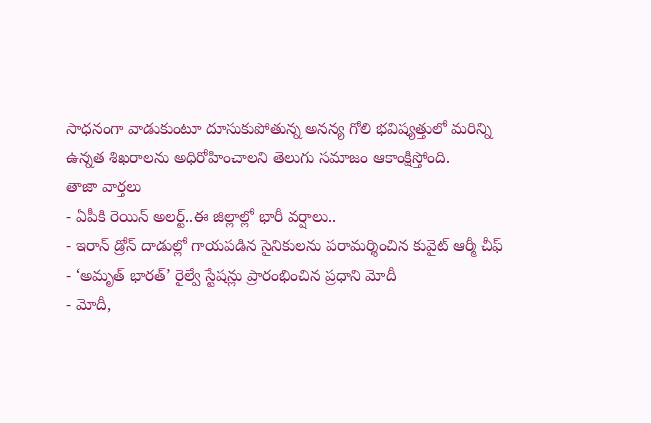సాధనంగా వాడుకుంటూ దూసుకుపోతున్న అనన్య గోలి భవిష్యత్తులో మరిన్ని ఉన్నత శిఖరాలను అధిరోహించాలని తెలుగు సమాజం ఆకాంక్షిస్తోంది.
తాజా వార్తలు
- ఏపీకి రెయిన్ అలర్ట్..ఈ జిల్లాల్లో భారీ వర్షాలు..
- ఇరాన్ డ్రోన్ దాడుల్లో గాయపడిన సైనికులను పరామర్శించిన కువైట్ ఆర్మీ చీఫ్
- ‘అమృత్ భారత్’ రైల్వే స్టేషన్లు ప్రారంభించిన ప్రధాని మోదీ
- మోదీ,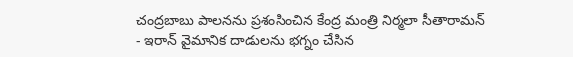చంద్రబాబు పాలనను ప్రశంసించిన కేంద్ర మంత్రి నిర్మలా సీతారామన్
- ఇరాన్ వైమానిక దాడులను భగ్నం చేసిన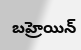బహ్రెయిన్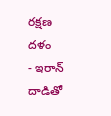రక్షణ దళం
- ఇరాన్ దాడితో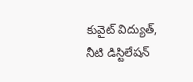కువైట్ విద్యుత్, నీటి డిస్టిలేషన్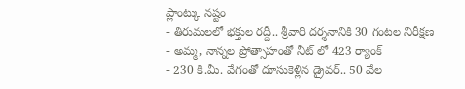ప్లాంట్కు నష్టం
- తిరుమలలో భక్తుల రద్దీ.. శ్రీవారి దర్శనానికి 30 గంటల నిరీక్షణ
- అమ్మ, నాన్నల ప్రోత్సాహంతో నీట్ లో 423 ర్యాంక్
- 230 కి.మీ. వేగంతో దూసుకెళ్లిన డ్రైవర్.. 50 వేల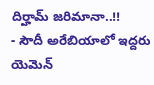దిర్హామ్ జరిమానా..!!
- సౌదీ అరేబియాలో ఇద్దరు యెమెన్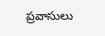ప్రవాసులు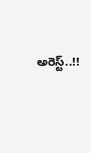అరెస్ట్..!!